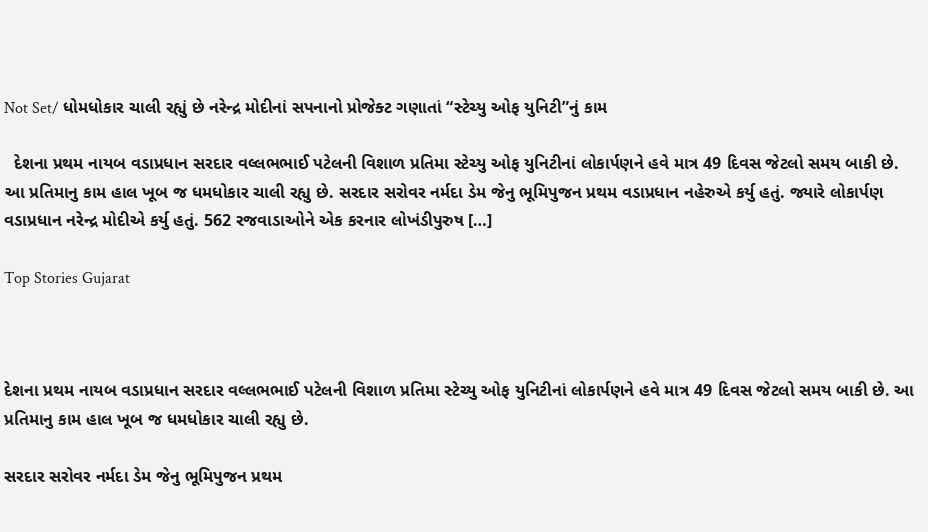Not Set/ ધોમધોકાર ચાલી રહ્યું છે નરેન્દ્ર મોદીનાં સપનાનો પ્રોજેક્ટ ગણાતાં “સ્ટેચ્યુ ઓફ યુનિટી”નું કામ

  દેશના પ્રથમ નાયબ વડાપ્રધાન સરદાર વલ્લભભાઈ પટેલની વિશાળ પ્રતિમા સ્ટેચ્યુ ઓફ યુનિટીનાં લોકાર્પણને હવે માત્ર 49 દિવસ જેટલો સમય બાકી છે. આ પ્રતિમાનુ કામ હાલ ખૂબ જ ધમધોકાર ચાલી રહ્યુ છે. સરદાર સરોવર નર્મદા ડેમ જેનુ ભૂમિપુજન પ્રથમ વડાપ્રધાન નહેરુએ કર્યુ હતું. જ્યારે લોકાર્પણ વડાપ્રધાન નરેન્દ્ર મોદીએ કર્યુ હતું. 562 રજવાડાઓને એક કરનાર લોખંડીપુરુષ […]

Top Stories Gujarat



દેશના પ્રથમ નાયબ વડાપ્રધાન સરદાર વલ્લભભાઈ પટેલની વિશાળ પ્રતિમા સ્ટેચ્યુ ઓફ યુનિટીનાં લોકાર્પણને હવે માત્ર 49 દિવસ જેટલો સમય બાકી છે. આ પ્રતિમાનુ કામ હાલ ખૂબ જ ધમધોકાર ચાલી રહ્યુ છે.

સરદાર સરોવર નર્મદા ડેમ જેનુ ભૂમિપુજન પ્રથમ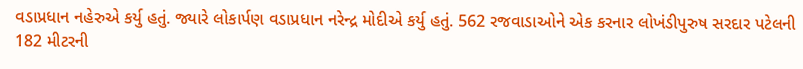વડાપ્રધાન નહેરુએ કર્યુ હતું. જ્યારે લોકાર્પણ વડાપ્રધાન નરેન્દ્ર મોદીએ કર્યુ હતું. 562 રજવાડાઓને એક કરનાર લોખંડીપુરુષ સરદાર પટેલની 182 મીટરની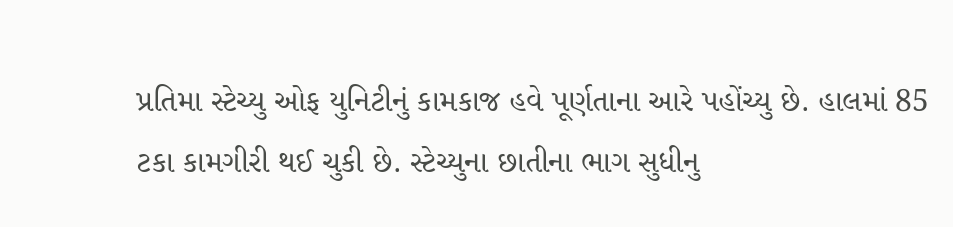પ્રતિમા સ્ટેચ્યુ ઓફ યુનિટીનું કામકાજ હવે પૂર્ણતાના આરે પહોંચ્યુ છે. હાલમાં 85 ટકા કામગીરી થઈ ચુકી છે. સ્ટેચ્યુના છાતીના ભાગ સુધીનુ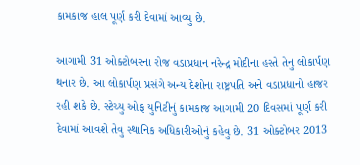કામકાજ હાલ પૂર્ણ કરી દેવામાં આવ્યુ છે.

આગામી 31 ઓક્ટોબરના રોજ વડાપ્રધાન નરેન્દ્ર મોદીના હસ્તે તેનુ લોકાર્પણ થનાર છે. આ લોકાર્પણ પ્રસંગે અન્ય દેશોના રાષ્ટ્રપતિ અને વડાપ્રધાનો હાજર રહી શકે છે. સ્ટેચ્યુ ઓફ યુનિટીનું કામકાજ આગામી 20 દિવસમાં પૂર્ણ કરી દેવામાં આવશે તેવુ સ્થાનિક અધિકારીઓનું કહેવુ છે. 31 ઓક્ટોબર 2013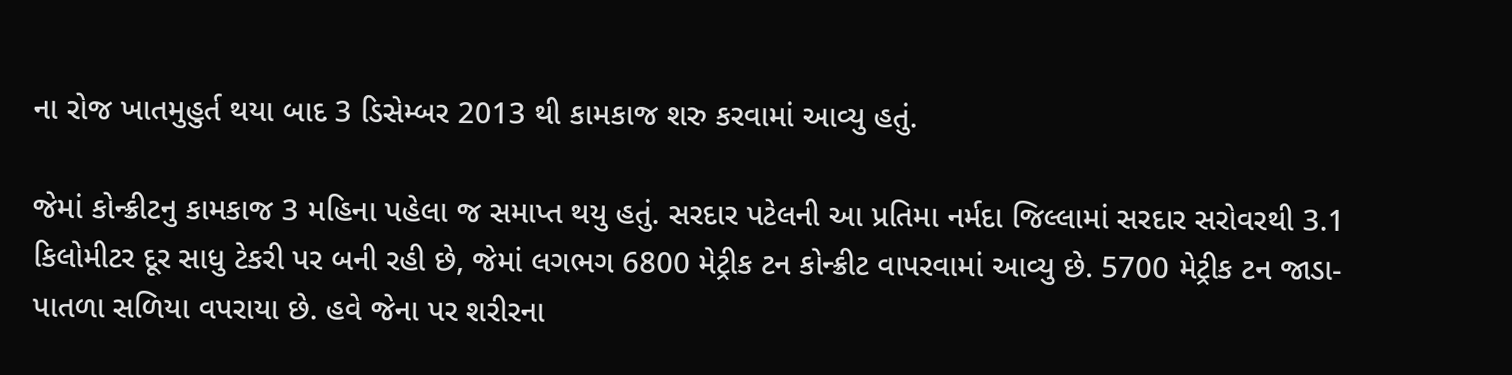ના રોજ ખાતમુહુર્ત થયા બાદ 3 ડિસેમ્બર 2013 થી કામકાજ શરુ કરવામાં આવ્યુ હતું.

જેમાં કોન્ક્રીટનુ કામકાજ 3 મહિના પહેલા જ સમાપ્ત થયુ હતું. સરદાર પટેલની આ પ્રતિમા નર્મદા જિલ્લામાં સરદાર સરોવરથી 3.1 કિલોમીટર દૂર સાધુ ટેકરી પર બની રહી છે, જેમાં લગભગ 6800 મેટ્રીક ટન કોન્ક્રીટ વાપરવામાં આવ્યુ છે. 5700 મેટ્રીક ટન જાડા-પાતળા સળિયા વપરાયા છે. હવે જેના પર શરીરના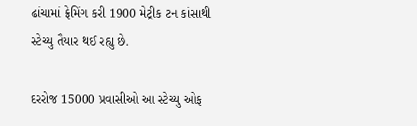ઢાંચામાં ફ્રેમિંગ કરી 1900 મેટ્રીક ટન કાંસાથી સ્ટેચ્યુ તૈયાર થઈ રહ્યુ છે.

દરરોજ 15000 પ્રવાસીઓ આ સ્ટેચ્યુ ઓફ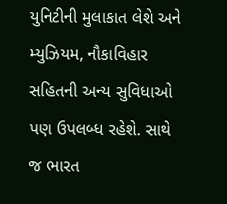યુનિટીની મુલાકાત લેશે અને મ્યુઝિયમ, નૌકાવિહાર સહિતની અન્ય સુવિધાઓ પણ ઉપલબ્ધ રહેશે. સાથે જ ભારત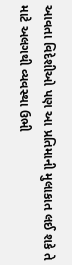આવતા વિદેશીઓ પણ આ પ્રતિમાની મુલાકાત લઈ શકે તે માટે અલગથી વ્યવસ્થા ઉભી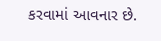કરવામાં આવનાર છે.